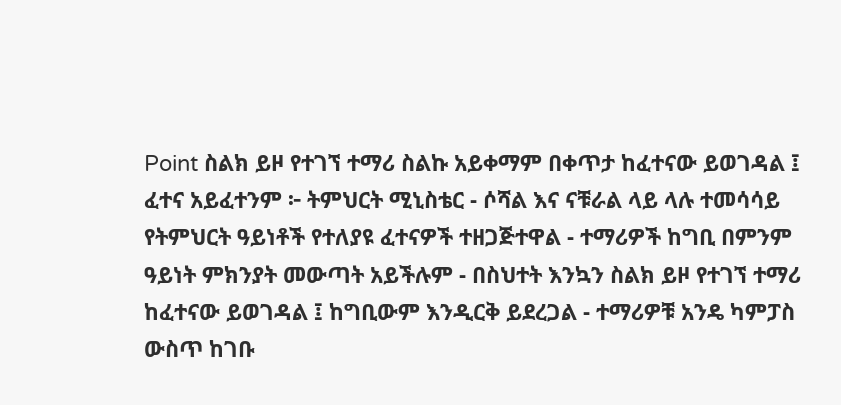Point ስልክ ይዞ የተገኘ ተማሪ ስልኩ አይቀማም በቀጥታ ከፈተናው ይወገዳል ፤ ፈተና አይፈተንም ፦ ትምህርት ሚኒስቴር - ሶሻል እና ናቹራል ላይ ላሉ ተመሳሳይ የትምህርት ዓይነቶች የተለያዩ ፈተናዎች ተዘጋጅተዋል - ተማሪዎች ከግቢ በምንም ዓይነት ምክንያት መውጣት አይችሉም - በስህተት እንኳን ስልክ ይዞ የተገኘ ተማሪ ከፈተናው ይወገዳል ፤ ከግቢውም እንዲርቅ ይደረጋል - ተማሪዎቹ አንዴ ካምፓስ ውስጥ ከገቡ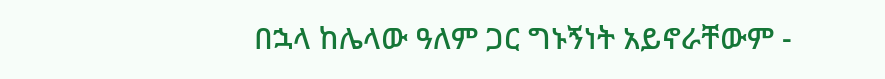በኋላ ከሌላው ዓለም ጋር ግኑኝነት አይኖራቸውም -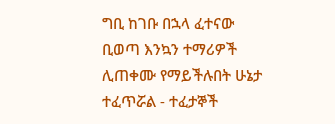ግቢ ከገቡ በኋላ ፈተናው ቢወጣ እንኳን ተማሪዎች ሊጠቀሙ የማይችሉበት ሁኔታ ተፈጥሯል - ተፈታኞች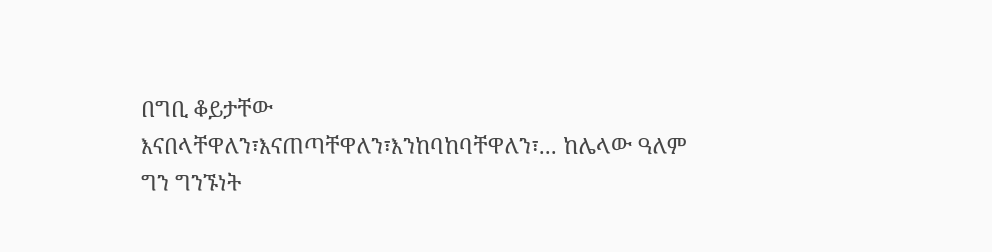በግቢ ቆይታቸው እናበላቸዋለን፣እናጠጣቸዋለን፣እንከባከባቸዋለን፣... ከሌላው ዓለም ግን ግንኙነት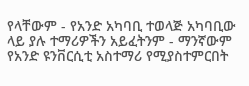የላቸውም - የአንድ አካባቢ ተወላጅ አካባቢው ላይ ያሉ ተማሪዎችን አይፈትንም - ማንኛውም የአንድ ዩንቨርሲቲ አስተማሪ የሚያስተምርበት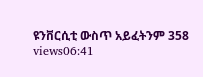ዩንቨርሲቲ ውስጥ አይፈትንም 358 views06:41